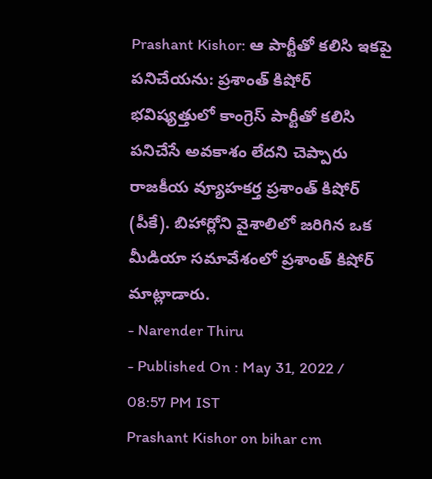Prashant Kishor: ఆ పార్టీతో కలిసి ఇకపై పనిచేయను: ప్రశాంత్ కిషోర్
భవిష్యత్తులో కాంగ్రెస్ పార్టీతో కలిసి పనిచేసే అవకాశం లేదని చెప్పారు రాజకీయ వ్యూహకర్త ప్రశాంత్ కిషోర్ (పీకే). బిహార్లోని వైశాలిలో జరిగిన ఒక మీడియా సమావేశంలో ప్రశాంత్ కిషోర్ మాట్లాడారు.
- Narender Thiru
- Published On : May 31, 2022 / 08:57 PM IST
Prashant Kishor on bihar cm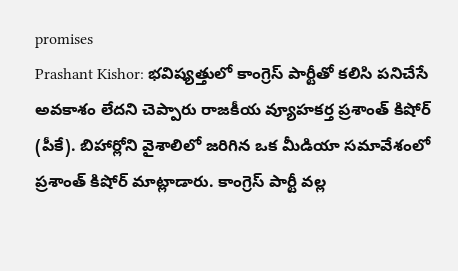promises
Prashant Kishor: భవిష్యత్తులో కాంగ్రెస్ పార్టీతో కలిసి పనిచేసే అవకాశం లేదని చెప్పారు రాజకీయ వ్యూహకర్త ప్రశాంత్ కిషోర్ (పీకే). బిహార్లోని వైశాలిలో జరిగిన ఒక మీడియా సమావేశంలో ప్రశాంత్ కిషోర్ మాట్లాడారు. కాంగ్రెస్ పార్టీ వల్ల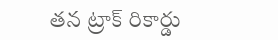తన ట్రాక్ రికార్డు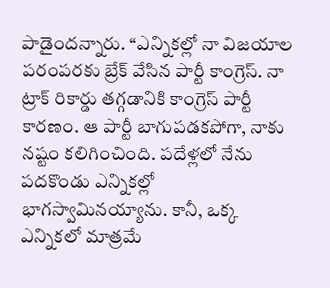పాడైందన్నారు. ‘‘ఎన్నికల్లో నా విజయాల పరంపరకు బ్రేక్ వేసిన పార్టీ కాంగ్రెస్. నా ట్రాక్ రికార్డు తగ్గడానికి కాంగ్రెస్ పార్టీ కారణం. ఆ పార్టీ బాగుపడకపోగా, నాకు నష్టం కలిగించింది. పదేళ్లలో నేను పదకొండు ఎన్నికల్లో భాగస్వామినయ్యాను. కానీ, ఒక్క ఎన్నికలో మాత్రమే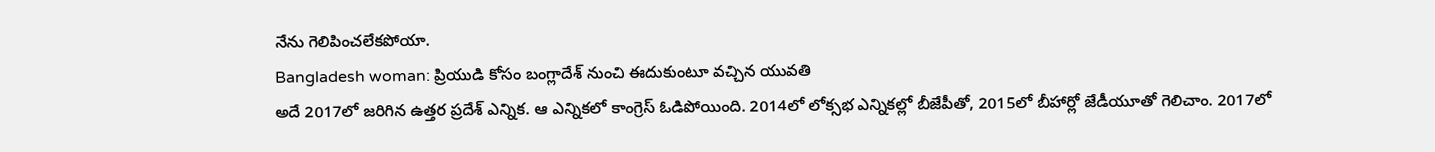నేను గెలిపించలేకపోయా.
Bangladesh woman: ప్రియుడి కోసం బంగ్లాదేశ్ నుంచి ఈదుకుంటూ వచ్చిన యువతి
అదే 2017లో జరిగిన ఉత్తర ప్రదేశ్ ఎన్నిక. ఆ ఎన్నికలో కాంగ్రెస్ ఓడిపోయింది. 2014లో లోక్సభ ఎన్నికల్లో బీజేపీతో, 2015లో బీహార్లో జేడీయూతో గెలిచాం. 2017లో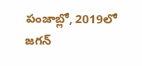పంజాబ్లో, 2019లో జగన్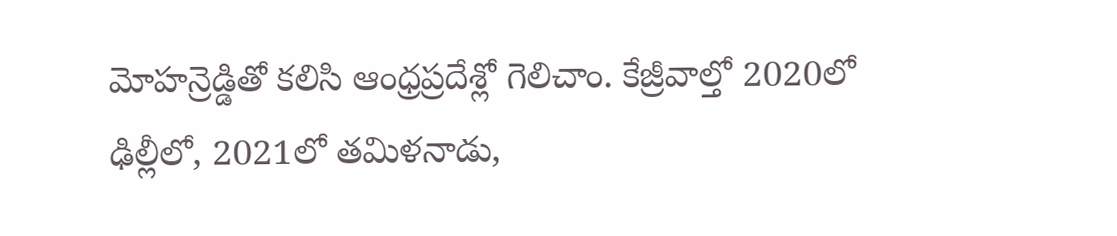మోహన్రెడ్డితో కలిసి ఆంధ్రప్రదేశ్లో గెలిచాం. కేజ్రీవాల్తో 2020లో ఢిల్లీలో, 2021లో తమిళనాడు,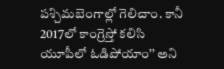పశ్చిమబెంగాల్లో గెలిచాం. కానీ 2017లో కాంగ్రెస్తో కలిసి యూపీలో ఓడిపోయాం’’ అని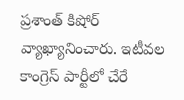ప్రశాంత్ కిషోర్ వ్యాఖ్యానించారు. ఇటీవల కాంగ్రెస్ పార్టీలో చేరే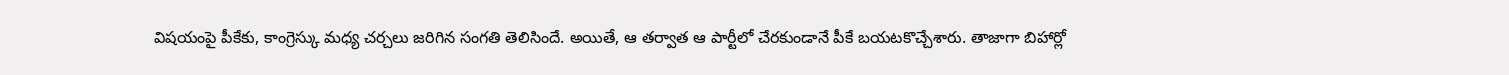విషయంపై పీకేకు, కాంగ్రెస్కు మధ్య చర్చలు జరిగిన సంగతి తెలిసిందే. అయితే, ఆ తర్వాత ఆ పార్టీలో చేరకుండానే పీకే బయటకొచ్చేశారు. తాజాగా బిహార్లో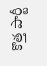కొత్త పార్టీ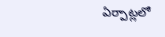ఏర్పాట్లలో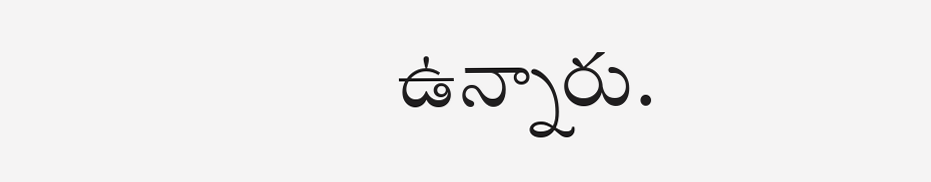ఉన్నారు.